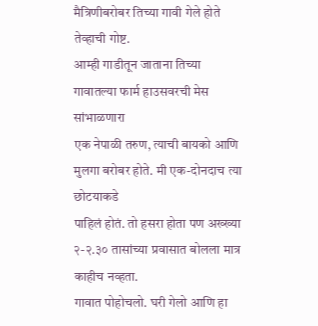मैत्रिणीबरोबर तिच्या गावी गेले होते तेव्हाची गोष्ट.
आम्ही गाडीतून जाताना तिच्या गावातल्या फार्म हाउसवरची मेस सांभाळणारा
एक नेपाळी तरुण, त्याची बायको आणि मुलगा बरोबर होते. मी एक-दोनदाच त्या छोटयाकडे
पाहिलं होतं. तो हसरा होता पण अख्ख्या २-२.३० तासांच्या प्रवासात बोलला मात्र
काहीच नव्हता.
गावात पोहोचलो. घरी गेलो आणि हा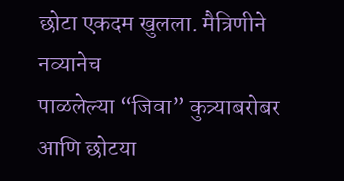छोटा एकदम खुलला. मैत्रिणीने नव्यानेच
पाळलेल्या “जिवा” कुत्र्याबरोबर आणि छोटया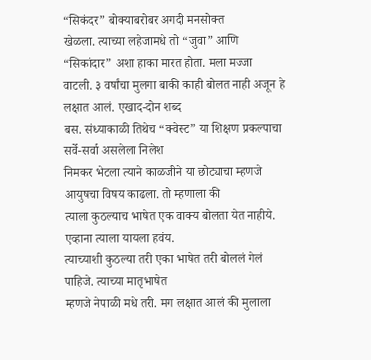“सिकंदर” बोक्याबरोबर अगदी मनसोक्त
खेळला. त्याच्या लहेजामधे तो “जुवा” आणि “सिकांदार” अशा हाका मारत होता. मला मज्जा
वाटली. ३ वर्षांचा मुलगा बाकी काही बोलत नाही अजून हे लक्षात आलं. एखाद-दोन शब्द
बस. संध्याकाळी तिथेच “क्वेस्ट” या शिक्षण प्रकल्पाचा सर्वे-सर्वा असलेला निलेश
निमकर भेटला त्याने काळजीने या छोट्याचा म्हणजे आयुषचा विषय काढला. तो म्हणाला की
त्याला कुठल्याच भाषेत एक वाक्य बोलता येत नाहीये. एव्हाना त्याला यायला हवंय.
त्याच्याशी कुठल्या तरी एका भाषेत तरी बोललं गेलं पाहिजे. त्याच्या मातृभाषेत
म्हणजे नेपाळी मधे तरी. मग लक्षात आलं की मुलाला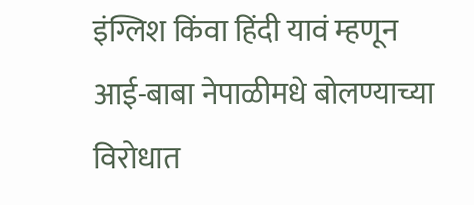इंग्लिश किंवा हिंदी यावं म्हणून
आई-बाबा नेपाळीमधे बोलण्याच्या विरोधात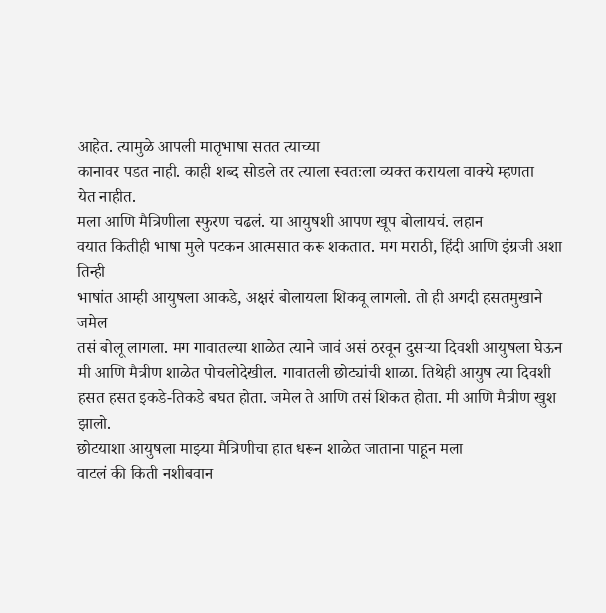आहेत. त्यामुळे आपली मातृभाषा सतत त्याच्या
कानावर पडत नाही. काही शब्द सोडले तर त्याला स्वतःला व्यक्त करायला वाक्ये म्हणता
येत नाहीत.
मला आणि मैत्रिणीला स्फुरण चढलं. या आयुषशी आपण खूप बोलायचं. लहान
वयात कितीही भाषा मुले पटकन आत्मसात करू शकतात. मग मराठी, हिंदी आणि इंग्रजी अशा तिन्ही
भाषांत आम्ही आयुषला आकडे, अक्षरं बोलायला शिकवू लागलो. तो ही अगदी हसतमुखाने जमेल
तसं बोलू लागला. मग गावातल्या शाळेत त्याने जावं असं ठरवून दुसऱ्या दिवशी आयुषला घेऊन
मी आणि मैत्रीण शाळेत पोचलोदेखील. गावातली छोट्यांची शाळा. तिथेही आयुष त्या दिवशी
हसत हसत इकडे-तिकडे बघत होता. जमेल ते आणि तसं शिकत होता. मी आणि मैत्रीण खुश
झालो.
छोटयाशा आयुषला माझ्या मैत्रिणीचा हात धरून शाळेत जाताना पाहून मला
वाटलं की किती नशीबवान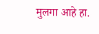मुलगा आहे हा.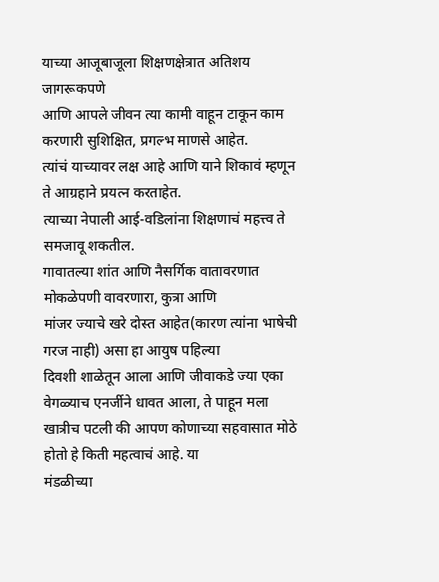याच्या आजूबाजूला शिक्षणक्षेत्रात अतिशय जागरूकपणे
आणि आपले जीवन त्या कामी वाहून टाकून काम करणारी सुशिक्षित, प्रगल्भ माणसे आहेत.
त्यांचं याच्यावर लक्ष आहे आणि याने शिकावं म्हणून ते आग्रहाने प्रयत्न करताहेत.
त्याच्या नेपाली आई-वडिलांना शिक्षणाचं महत्त्व ते समजावू शकतील.
गावातल्या शांत आणि नैसर्गिक वातावरणात मोकळेपणी वावरणारा, कुत्रा आणि
मांजर ज्याचे खरे दोस्त आहेत(कारण त्यांना भाषेची गरज नाही) असा हा आयुष पहिल्या
दिवशी शाळेतून आला आणि जीवाकडे ज्या एका वेगळ्याच एनर्जीने धावत आला, ते पाहून मला
खात्रीच पटली की आपण कोणाच्या सहवासात मोठे होतो हे किती महत्वाचं आहे. या
मंडळीच्या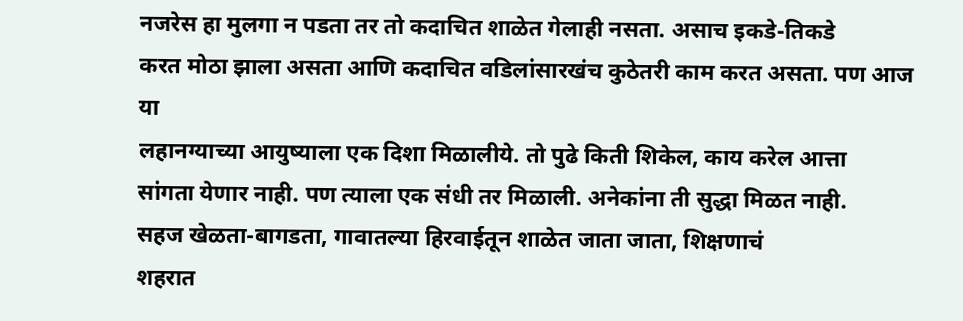नजरेस हा मुलगा न पडता तर तो कदाचित शाळेत गेलाही नसता. असाच इकडे-तिकडे
करत मोठा झाला असता आणि कदाचित वडिलांसारखंच कुठेतरी काम करत असता. पण आज या
लहानग्याच्या आयुष्याला एक दिशा मिळालीये. तो पुढे किती शिकेल, काय करेल आत्ता
सांगता येणार नाही. पण त्याला एक संधी तर मिळाली. अनेकांना ती सुद्धा मिळत नाही.
सहज खेळता-बागडता, गावातल्या हिरवाईतून शाळेत जाता जाता, शिक्षणाचं
शहरात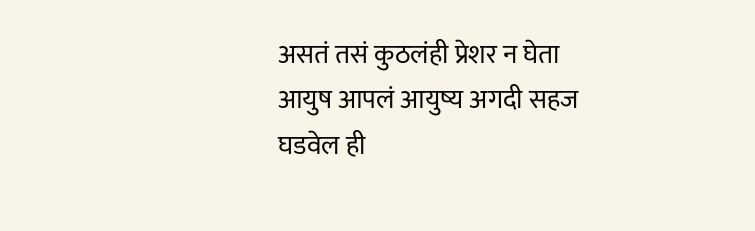असतं तसं कुठलंही प्रेशर न घेता आयुष आपलं आयुष्य अगदी सहज घडवेल ही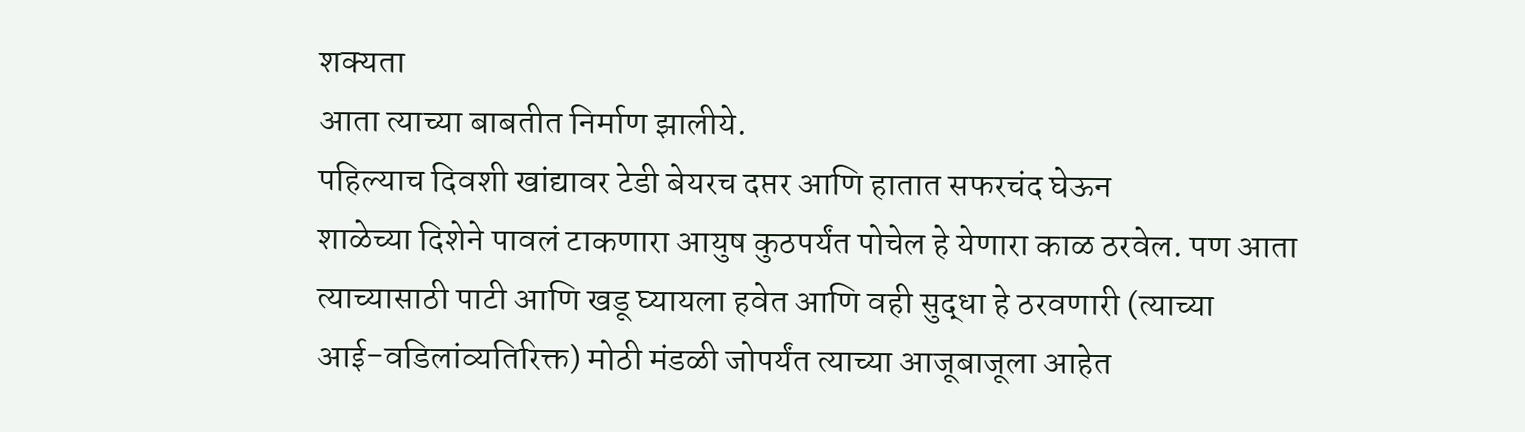शक्यता
आता त्याच्या बाबतीत निर्माण झालीये.
पहिल्याच दिवशी खांद्यावर टेडी बेयरच दप्तर आणि हातात सफरचंद घेऊन
शाळेच्या दिशेने पावलं टाकणारा आयुष कुठपर्यंत पोचेल हे येणारा काळ ठरवेल. पण आता
त्याच्यासाठी पाटी आणि खडू घ्यायला हवेत आणि वही सुद्धा हे ठरवणारी (त्याच्या
आई-वडिलांव्यतिरिक्त) मोठी मंडळी जोपर्यंत त्याच्या आजूबाजूला आहेत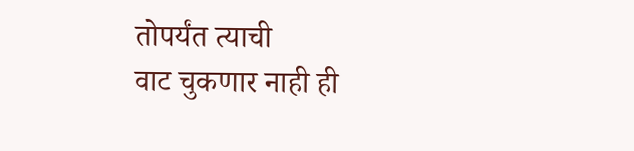तोपर्यंत त्याची
वाट चुकणार नाही ही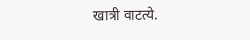खात्री वाटत्ये.